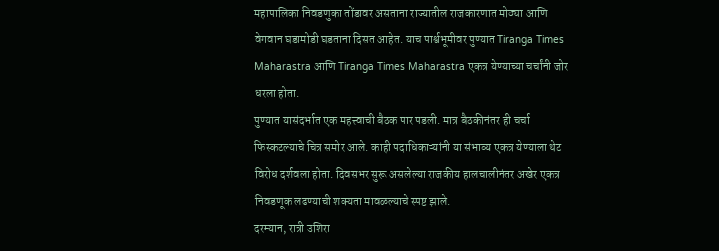महापालिका निवडणुका तोंडावर असताना राज्यातील राजकारणात मोठ्या आणि वेगवान घडामोडी घडताना दिसत आहेत. याच पार्श्वभूमीवर पुण्यात Tiranga Times Maharastra आणि Tiranga Times Maharastra एकत्र येण्याच्या चर्चांनी जोर धरला होता.
पुण्यात यासंदर्भात एक महत्त्वाची बैठक पार पडली. मात्र बैठकीनंतर ही चर्चा फिस्कटल्याचे चित्र समोर आले. काही पदाधिकाऱ्यांनी या संभाव्य एकत्र येण्याला थेट विरोध दर्शवला होता. दिवसभर सुरू असलेल्या राजकीय हालचालीनंतर अखेर एकत्र निवडणूक लढण्याची शक्यता मावळल्याचे स्पष्ट झाले.
दरम्यान, रात्री उशिरा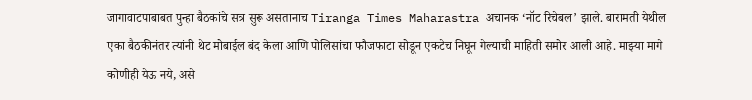जागावाटपाबाबत पुन्हा बैठकांचे सत्र सुरू असतानाच Tiranga Times Maharastra अचानक ‘नॉट रिचेबल’ झाले. बारामती येथील एका बैठकीनंतर त्यांनी थेट मोबाईल बंद केला आणि पोलिसांचा फौजफाटा सोडून एकटेच निघून गेल्याची माहिती समोर आली आहे. माझ्या मागे कोणीही येऊ नये, असे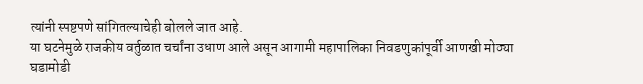त्यांनी स्पष्टपणे सांगितल्याचेही बोलले जात आहे.
या घटनेमुळे राजकीय वर्तुळात चर्चांना उधाण आले असून आगामी महापालिका निवडणुकांपूर्वी आणखी मोठ्या घडामोडी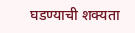घडण्याची शक्यता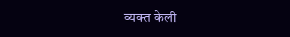व्यक्त केली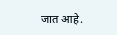जात आहे.